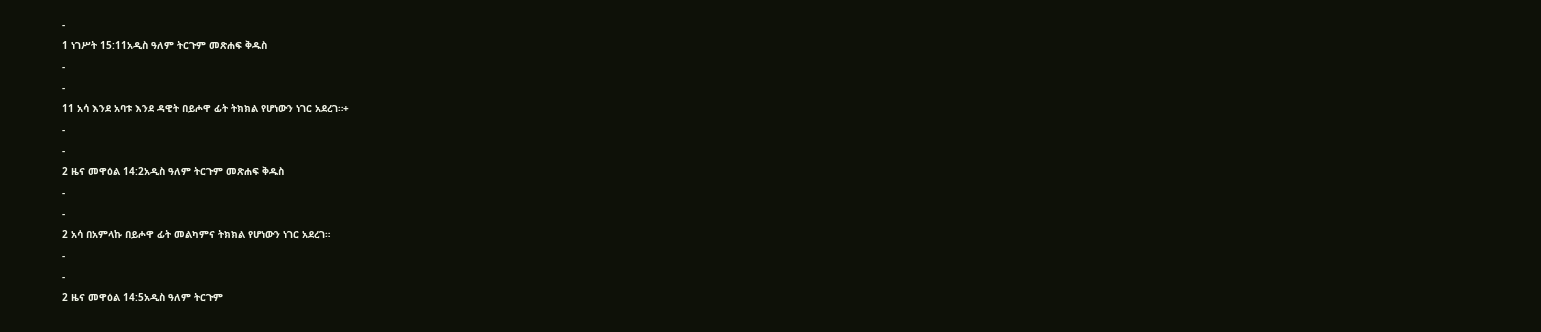-
1 ነገሥት 15:11አዲስ ዓለም ትርጉም መጽሐፍ ቅዱስ
-
-
11 አሳ እንደ አባቱ እንደ ዳዊት በይሖዋ ፊት ትክክል የሆነውን ነገር አደረገ።+
-
-
2 ዜና መዋዕል 14:2አዲስ ዓለም ትርጉም መጽሐፍ ቅዱስ
-
-
2 አሳ በአምላኩ በይሖዋ ፊት መልካምና ትክክል የሆነውን ነገር አደረገ።
-
-
2 ዜና መዋዕል 14:5አዲስ ዓለም ትርጉም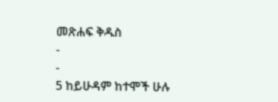መጽሐፍ ቅዱስ
-
-
5 ከይሁዳም ከተሞች ሁሉ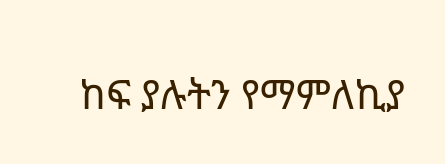ከፍ ያሉትን የማምለኪያ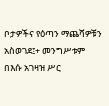ቦታዎችና የዕጣን ማጨሻዎቹን አስወገደ፤+ መንግሥቱም በእሱ አገዛዝ ሥር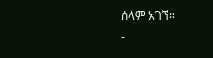ሰላም አገኘ።
-